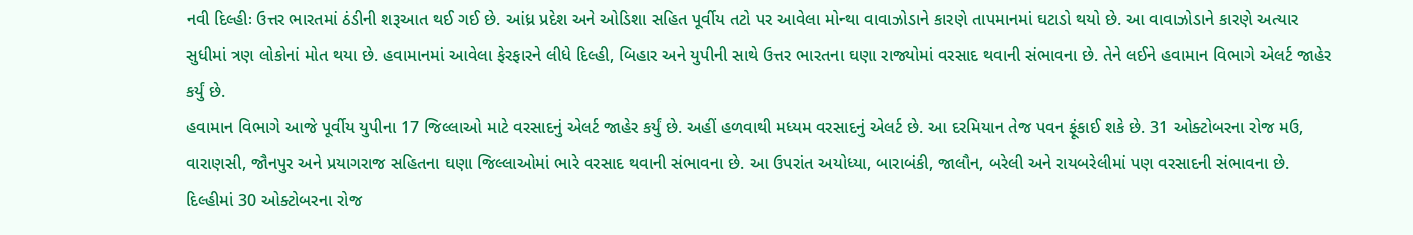નવી દિલ્હીઃ ઉત્તર ભારતમાં ઠંડીની શરૂઆત થઈ ગઈ છે. આંધ્ર પ્રદેશ અને ઓડિશા સહિત પૂર્વીય તટો પર આવેલા મોન્થા વાવાઝોડાને કારણે તાપમાનમાં ઘટાડો થયો છે. આ વાવાઝોડાને કારણે અત્યાર સુધીમાં ત્રણ લોકોનાં મોત થયા છે. હવામાનમાં આવેલા ફેરફારને લીધે દિલ્હી, બિહાર અને યુપીની સાથે ઉત્તર ભારતના ઘણા રાજ્યોમાં વરસાદ થવાની સંભાવના છે. તેને લઈને હવામાન વિભાગે એલર્ટ જાહેર કર્યું છે.
હવામાન વિભાગે આજે પૂર્વીય યુપીના 17 જિલ્લાઓ માટે વરસાદનું એલર્ટ જાહેર કર્યું છે. અહીં હળવાથી મધ્યમ વરસાદનું એલર્ટ છે. આ દરમિયાન તેજ પવન ફૂંકાઈ શકે છે. 31 ઓક્ટોબરના રોજ મઉ, વારાણસી, જૌનપુર અને પ્રયાગરાજ સહિતના ઘણા જિલ્લાઓમાં ભારે વરસાદ થવાની સંભાવના છે. આ ઉપરાંત અયોધ્યા, બારાબંકી, જાલૌન, બરેલી અને રાયબરેલીમાં પણ વરસાદની સંભાવના છે.
દિલ્હીમાં 30 ઓક્ટોબરના રોજ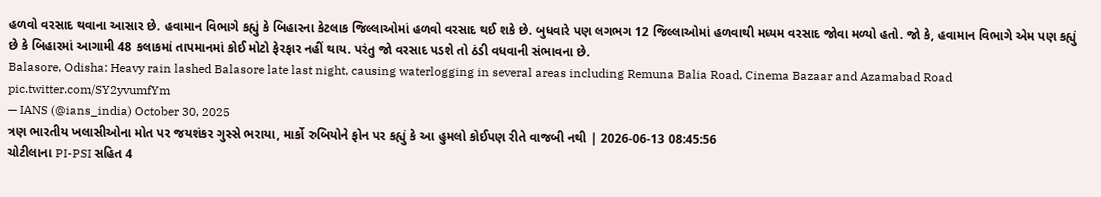હળવો વરસાદ થવાના આસાર છે. હવામાન વિભાગે કહ્યું કે બિહારના કેટલાક જિલ્લાઓમાં હળવો વરસાદ થઈ શકે છે. બુધવારે પણ લગભગ 12 જિલ્લાઓમાં હળવાથી મધ્યમ વરસાદ જોવા મળ્યો હતો. જો કે, હવામાન વિભાગે એમ પણ કહ્યું છે કે બિહારમાં આગામી 48 કલાકમાં તાપમાનમાં કોઈ મોટો ફેરફાર નહીં થાય. પરંતુ જો વરસાદ પડશે તો ઠંડી વધવાની સંભાવના છે.
Balasore, Odisha: Heavy rain lashed Balasore late last night, causing waterlogging in several areas including Remuna Balia Road, Cinema Bazaar and Azamabad Road pic.twitter.com/SY2yvumfYm
— IANS (@ians_india) October 30, 2025
ત્રણ ભારતીય ખલાસીઓના મોત પર જયશંકર ગુસ્સે ભરાયા, માર્કો રુબિયોને ફોન પર કહ્યું કે આ હુમલો કોઈપણ રીતે વાજબી નથી | 2026-06-13 08:45:56
ચોટીલાના PI-PSI સહિત 4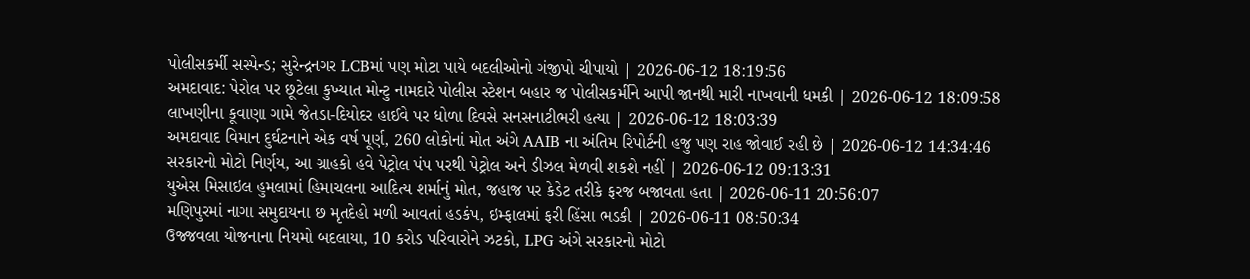પોલીસકર્મી સસ્પેન્ડ; સુરેન્દ્રનગર LCBમાં પણ મોટા પાયે બદલીઓનો ગંજીપો ચીપાયો | 2026-06-12 18:19:56
અમદાવાદ: પેરોલ પર છૂટેલા કુખ્યાત મોન્ટુ નામદારે પોલીસ સ્ટેશન બહાર જ પોલીસકર્મીને આપી જાનથી મારી નાખવાની ધમકી | 2026-06-12 18:09:58
લાખણીના કૂવાણા ગામે જેતડા-દિયોદર હાઈવે પર ધોળા દિવસે સનસનાટીભરી હત્યા | 2026-06-12 18:03:39
અમદાવાદ વિમાન દુર્ઘટનાને એક વર્ષ પૂર્ણ, 260 લોકોનાં મોત અંગે AAIB ના અંતિમ રિપોર્ટની હજુ પણ રાહ જોવાઈ રહી છે | 2026-06-12 14:34:46
સરકારનો મોટો નિર્ણય, આ ગ્રાહકો હવે પેટ્રોલ પંપ પરથી પેટ્રોલ અને ડીઝલ મેળવી શકશે નહીં | 2026-06-12 09:13:31
યુએસ મિસાઇલ હુમલામાં હિમાચલના આદિત્ય શર્માનું મોત, જહાજ પર કેડેટ તરીકે ફરજ બજાવતા હતા | 2026-06-11 20:56:07
મણિપુરમાં નાગા સમુદાયના છ મૃતદેહો મળી આવતાં હડકંપ, ઇમ્ફાલમાં ફરી હિંસા ભડકી | 2026-06-11 08:50:34
ઉજ્જવલા યોજનાના નિયમો બદલાયા, 10 કરોડ પરિવારોને ઝટકો, LPG અંગે સરકારનો મોટો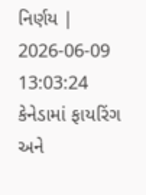નિર્ણય | 2026-06-09 13:03:24
કેનેડામાં ફાયરિંગ અને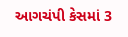આગચંપી કેસમાં 3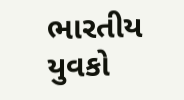ભારતીય યુવકો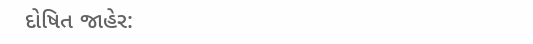દોષિત જાહેર: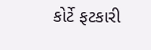કોર્ટે ફટકારી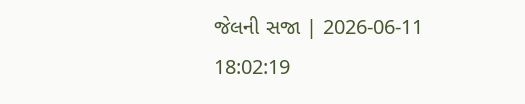જેલની સજા | 2026-06-11 18:02:19